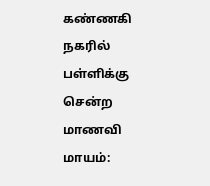கண்ணகி நகரில் பள்ளிக்கு சென்ற மாணவி மாயம்: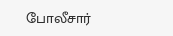போலீசார்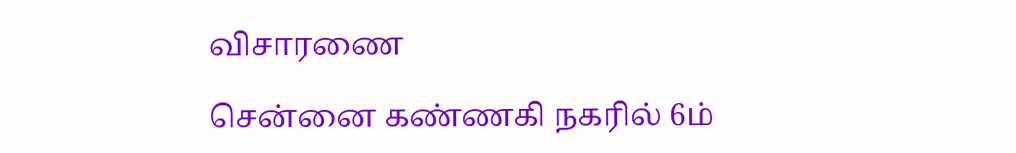விசாரணை

சென்னை கண்ணகி நகரில் 6ம்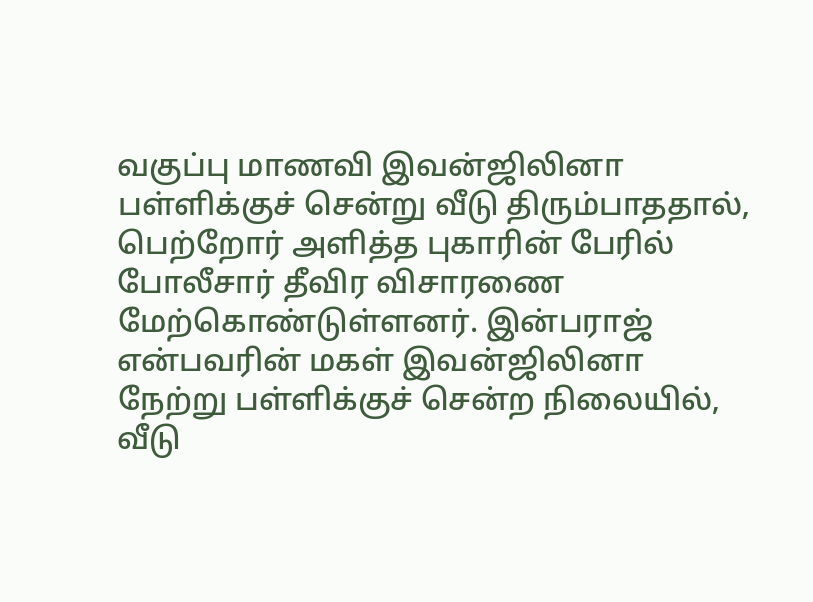வகுப்பு மாணவி இவன்ஜிலினா பள்ளிக்குச் சென்று வீடு திரும்பாததால், பெற்றோர் அளித்த புகாரின் பேரில் போலீசார் தீவிர விசாரணை மேற்கொண்டுள்ளனர். இன்பராஜ் என்பவரின் மகள் இவன்ஜிலினா நேற்று பள்ளிக்குச் சென்ற நிலையில், வீடு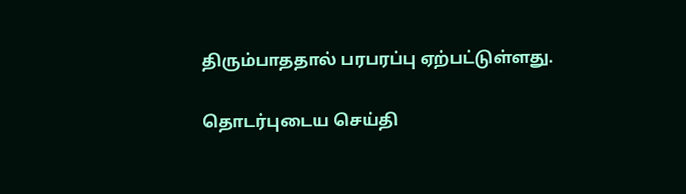திரும்பாததால் பரபரப்பு ஏற்பட்டுள்ளது.

தொடர்புடைய செய்தி